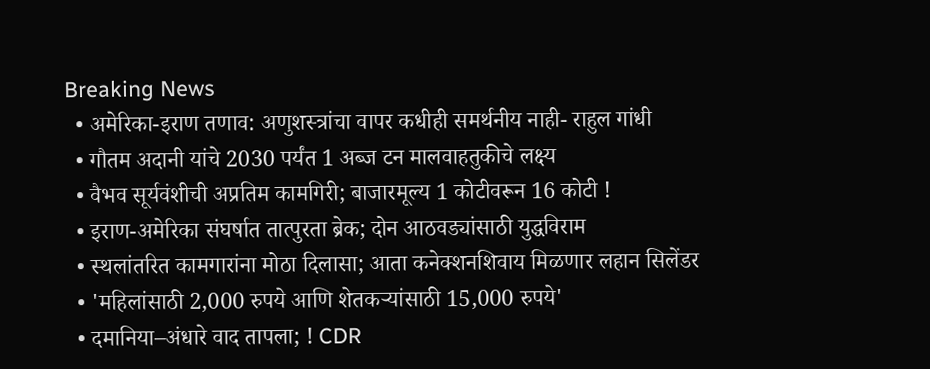Breaking News
  • अमेरिका-इराण तणाव: अणुशस्त्रांचा वापर कधीही समर्थनीय नाही- राहुल गांधी
  • गौतम अदानी यांचे 2030 पर्यंत 1 अब्ज टन मालवाहतुकीचे लक्ष्य
  • वैभव सूर्यवंशीची अप्रतिम कामगिरी; बाजारमूल्य 1 कोटीवरून 16 कोटी !
  • इराण-अमेरिका संघर्षात तात्पुरता ब्रेक; दोन आठवड्यांसाठी युद्धविराम
  • स्थलांतरित कामगारांना मोठा दिलासा; आता कनेक्शनशिवाय मिळणार लहान सिलेंडर
  • 'महिलांसाठी 2,000 रुपये आणि शेतकऱ्यांसाठी 15,000 रुपये'
  • दमानिया–अंधारे वाद तापला; ! CDR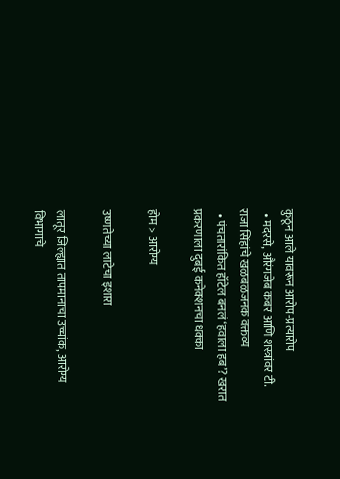कुठून आले यावरून आरोप-प्रत्यारोप
  • मदरसे, औरंगजेब कबर आणि शस्त्रांवर टी. राजा सिंहांचे खळबळजनक वक्तव्य
  • पंचतारांकित हॉटेल बनलं ‘हवाला हब’? खरात प्रकरणाला दुबई कनेक्शनचा धक्का

होम > आरोग्य

उष्णतेच्या लाटेचा इशारा

लातूर जिल्ह्यात तापमानाचा उच्चांक, आरोग्य विभागाचे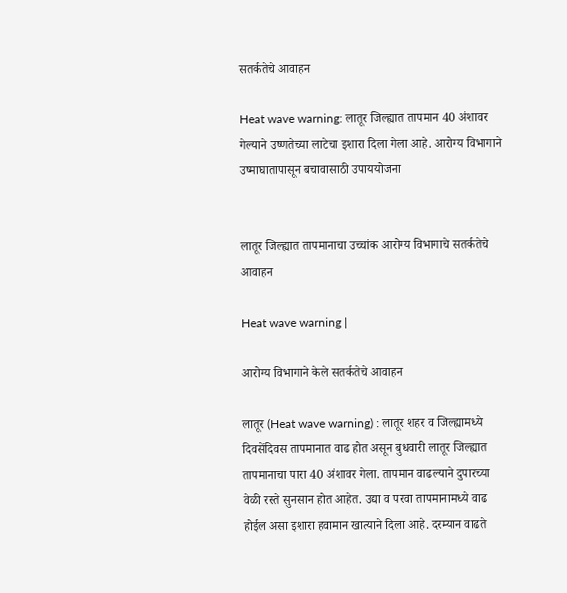सतर्कतेचे आवाहन

Heat wave warning: लातूर जिल्ह्यात तापमान 40 अंशावर गेल्याने उष्णतेच्या लाटेचा इशारा दिला गेला आहे. आरोग्य विभागाने उष्माघातापासून बचावासाठी उपाययोजना


लातूर जिल्ह्यात तापमानाचा उच्चांक आरोग्य विभागाचे सतर्कतेचे आवाहन

Heat wave warning |

आरोग्य विभागाने केले सतर्कतेचे आवाहन

लातूर (Heat wave warning) : लातूर शहर व जिल्ह्यामध्ये दिवसेंदिवस तापमानात वाढ होत असून बुधवारी लातूर जिल्ह्यात तापमानाचा पारा 40 अंशावर गेला. तापमान वाढल्याने दुपारच्या वेळी रस्ते सुनसान होत आहेत. उद्या व परवा तापमानामध्ये वाढ होईल असा इशारा हवामान खात्याने दिला आहे. दरम्यान वाढते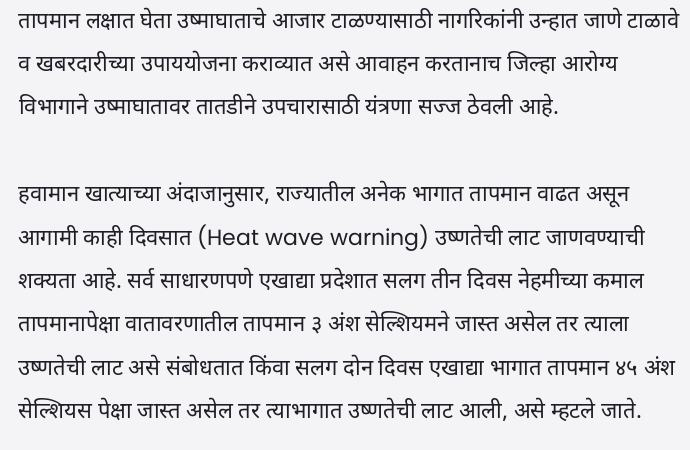तापमान लक्षात घेता उष्माघाताचे आजार टाळण्यासाठी नागरिकांनी उन्हात जाणे टाळावे व खबरदारीच्या उपाययोजना कराव्यात असे आवाहन करतानाच जिल्हा आरोग्य विभागाने उष्माघातावर तातडीने उपचारासाठी यंत्रणा सज्ज ठेवली आहे.

हवामान खात्याच्या अंदाजानुसार, राज्यातील अनेक भागात तापमान वाढत असून आगामी काही दिवसात (Heat wave warning) उष्णतेची लाट जाणवण्याची शक्यता आहे. सर्व साधारणपणे एखाद्या प्रदेशात सलग तीन दिवस नेहमीच्या कमाल तापमानापेक्षा वातावरणातील तापमान ३ अंश सेल्शियमने जास्त असेल तर त्याला उष्णतेची लाट असे संबोधतात किंवा सलग दोन दिवस एखाद्या भागात तापमान ४५ अंश सेल्शियस पेक्षा जास्त असेल तर त्याभागात उष्णतेची लाट आली, असे म्हटले जाते.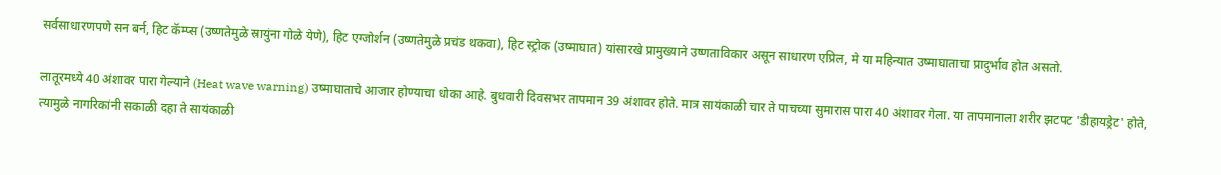सर्वसाधारणपणे सन बर्न, हिट कॅम्प्स (उष्णतेमुळे स्रायुंना गोळे येणे), हिट एग्जोर्शन (उष्णतेमुळे प्रचंड थकवा), हिट स्ट्रोक (उष्माघात) यांसारखे प्रामुख्याने उष्णताविकार असून साधारण एप्रिल, मे या महिन्यात उष्माघाताचा प्रादुर्भाव होत असतो.

लातूरमध्ये 40 अंशावर पारा गेल्याने (Heat wave warning) उष्माघाताचे आजार होण्याचा धोका आहे. बुधवारी दिवसभर तापमान 39 अंशावर होते. मात्र सायंकाळी चार ते पाचच्या सुमारास पारा 40 अंशावर गेला. या तापमानाला शरीर झटपट 'डीहायड्रेट' होते, त्यामुळे नागरिकांनी सकाळी दहा ते सायंकाळी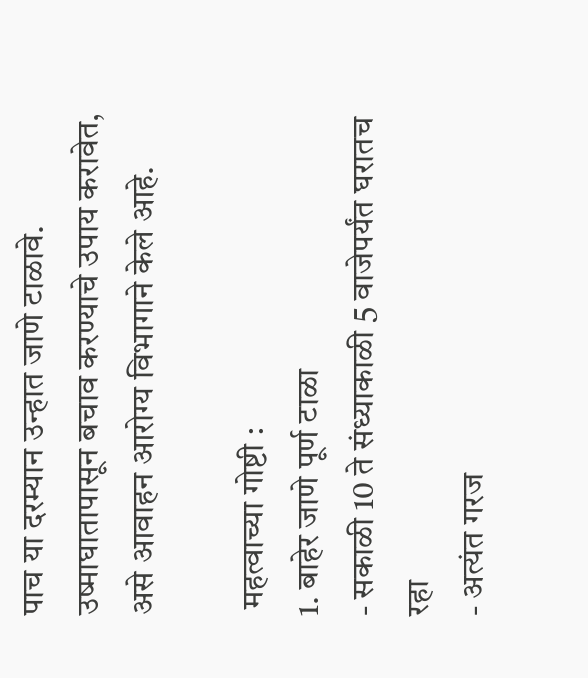पाच या दरम्यान उन्हात जाणे टाळावे. उष्माघातापासून बचाव करण्याचे उपाय करावेत, असे आवाहन आरोग्य विभागाने केले आहे.

 महत्वाच्या गोष्टी :
1. बाहेर जाणे पूर्ण टाळा
- सकाळी 10 ते संध्याकाळी 5 वाजेपर्यंत घरातच रहा
- अत्यंत गरज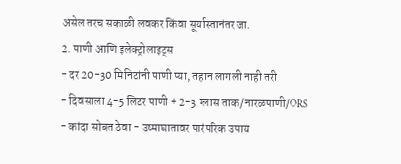असेल तरच सकाळी लवकर किंवा सूर्यास्तानंतर जा.
2. पाणी आणि इलेक्ट्रोलाइट्स
- दर 20-30 मिनिटांनी पाणी प्या, तहान लागली नाही तरी
- दिवसाला 4-5 लिटर पाणी + 2-3 ग्लास ताक/नारळपाणी/ORS
- कांदा सोबत ठेवा - उष्माघातावर पारंपरिक उपाय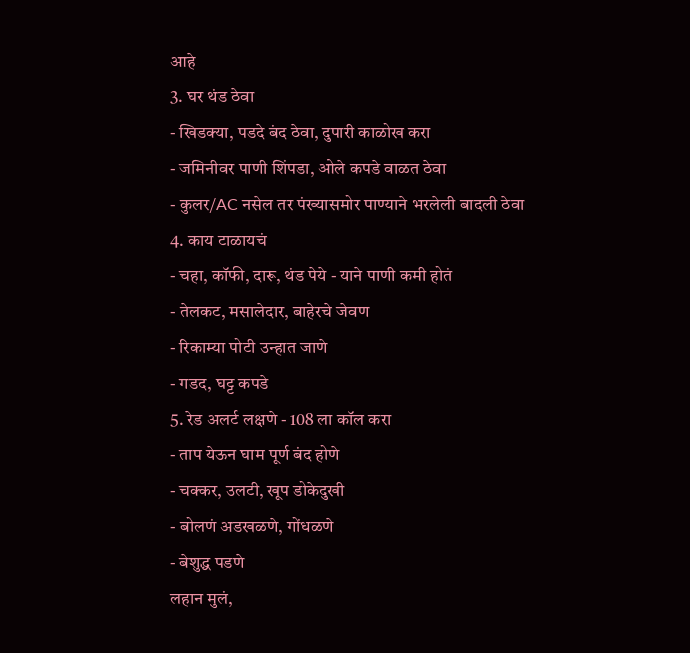आहे
3. घर थंड ठेवा
- खिडक्या, पडदे बंद ठेवा, दुपारी काळोख करा
- जमिनीवर पाणी शिंपडा, ओले कपडे वाळत ठेवा
- कुलर/AC नसेल तर पंख्यासमोर पाण्याने भरलेली बादली ठेवा
4. काय टाळायचं
- चहा, कॉफी, दारू, थंड पेये - याने पाणी कमी होतं
- तेलकट, मसालेदार, बाहेरचे जेवण
- रिकाम्या पोटी उन्हात जाणे
- गडद, घट्ट कपडे
5. रेड अलर्ट लक्षणे - 108 ला कॉल करा
- ताप येऊन घाम पूर्ण बंद होणे
- चक्कर, उलटी, खूप डोकेदुखी
- बोलणं अडखळणे, गोंधळणे
- बेशुद्ध पडणे
लहान मुलं,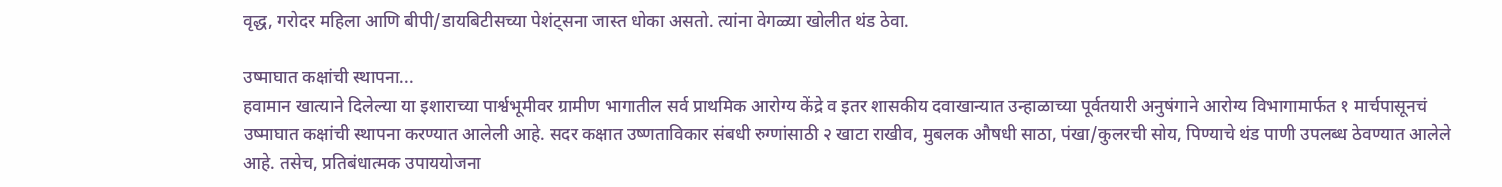वृद्ध, गरोदर महिला आणि बीपी/डायबिटीसच्या पेशंट्सना जास्त धोका असतो. त्यांना वेगळ्या खोलीत थंड ठेवा.

उष्माघात कक्षांची स्थापना...
हवामान खात्याने दिलेल्या या इशाराच्या पार्श्वभूमीवर ग्रामीण भागातील सर्व प्राथमिक आरोग्य केंद्रे व इतर शासकीय दवाखान्यात उन्हाळाच्या पूर्वतयारी अनुषंगाने आरोग्य विभागामार्फत १ मार्चपासूनचं उष्माघात कक्षांची स्थापना करण्यात आलेली आहे. सदर कक्षात उष्णताविकार संबधी रुग्णांसाठी २ खाटा राखीव, मुबलक औषधी साठा, पंखा/कुलरची सोय, पिण्याचे थंड पाणी उपलब्ध ठेवण्यात आलेले आहे. तसेच, प्रतिबंधात्मक उपाययोजना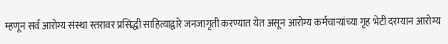म्हणून सर्व आरोग्य संस्था स्तरावर प्रसिद्धी साहित्याद्वारे जनजागृती करण्यात येत असून आरोग्य कर्मचाऱ्यांच्या गृह भेटी दरम्यान आरोग्य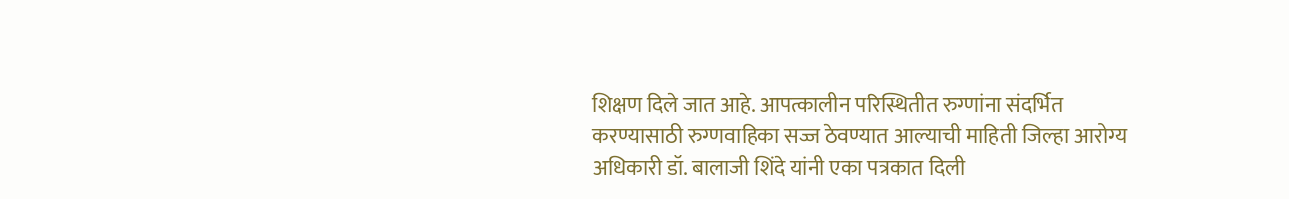शिक्षण दिले जात आहे. आपत्कालीन परिस्थितीत रुग्णांना संदर्भित करण्यासाठी रुग्णवाहिका सज्ज ठेवण्यात आल्याची माहिती जिल्हा आरोग्य अधिकारी डॉ. बालाजी शिंदे यांनी एका पत्रकात दिली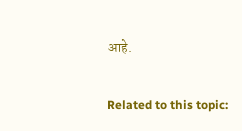आहे.

Related to this topic: